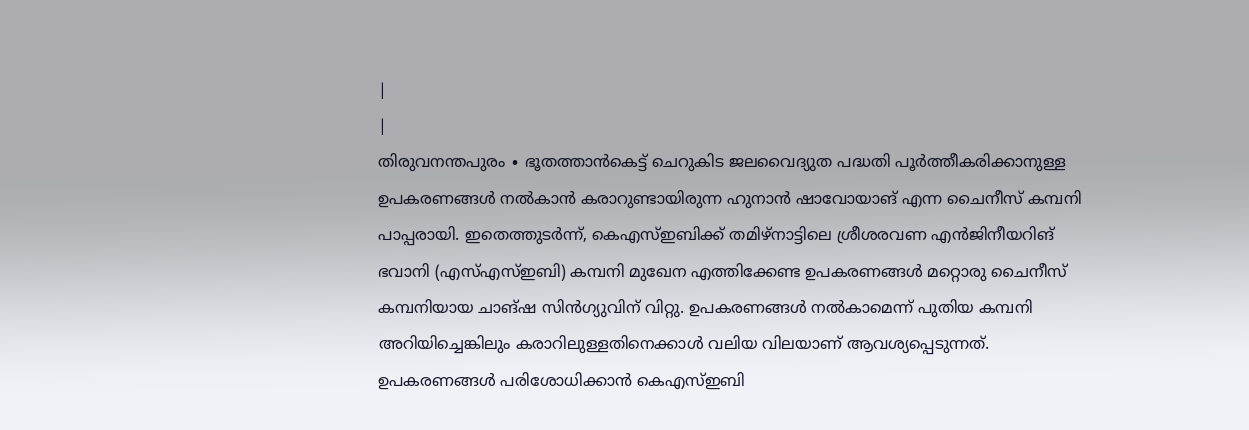|
|
തിരുവനന്തപുരം ∙ ഭൂതത്താൻകെട്ട് ചെറുകിട ജലവൈദ്യുത പദ്ധതി പൂർത്തീകരിക്കാനുള്ള ഉപകരണങ്ങൾ നൽകാൻ കരാറുണ്ടായിരുന്ന ഹുനാൻ ഷാവോയാങ് എന്ന ചൈനീസ് കമ്പനി പാപ്പരായി. ഇതെത്തുടർന്ന്, കെഎസ്ഇബിക്ക് തമിഴ്നാട്ടിലെ ശ്രീശരവണ എൻജിനീയറിങ് ഭവാനി (എസ്എസ്ഇബി) കമ്പനി മുഖേന എത്തിക്കേണ്ട ഉപകരണങ്ങൾ മറ്റൊരു ചൈനീസ് കമ്പനിയായ ചാങ്ഷ സിൻഗ്യുവിന് വിറ്റു. ഉപകരണങ്ങൾ നൽകാമെന്ന് പുതിയ കമ്പനി അറിയിച്ചെങ്കിലും കരാറിലുള്ളതിനെക്കാൾ വലിയ വിലയാണ് ആവശ്യപ്പെടുന്നത്.
ഉപകരണങ്ങൾ പരിശോധിക്കാൻ കെഎസ്ഇബി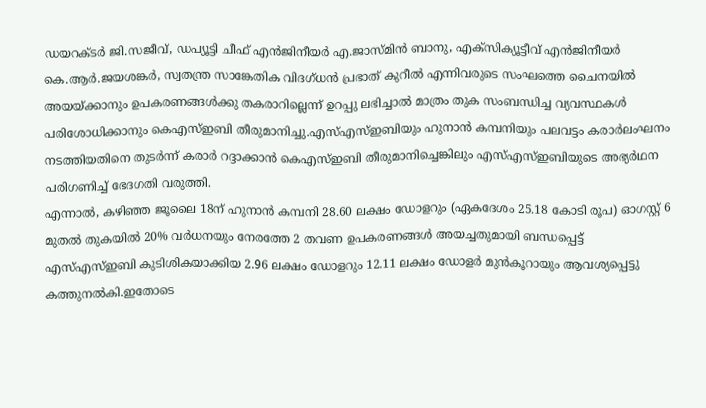ഡയറക്ടർ ജി.സജീവ്, ഡപ്യൂട്ടി ചീഫ് എൻജിനീയർ എ.ജാസ്മിൻ ബാനു, എക്സിക്യൂട്ടീവ് എൻജിനീയർ കെ.ആർ.ജയശങ്കർ, സ്വതന്ത്ര സാങ്കേതിക വിദഗ്ധൻ പ്രഭാത് കുറീൽ എന്നിവരുടെ സംഘത്തെ ചൈനയിൽ അയയ്ക്കാനും ഉപകരണങ്ങൾക്കു തകരാറില്ലെന്ന് ഉറപ്പു ലഭിച്ചാൽ മാത്രം തുക സംബന്ധിച്ച വ്യവസ്ഥകൾ പരിശോധിക്കാനും കെഎസ്ഇബി തീരുമാനിച്ചു.എസ്എസ്ഇബിയും ഹുനാൻ കമ്പനിയും പലവട്ടം കരാർലംഘനം നടത്തിയതിനെ തുടർന്ന് കരാർ റദ്ദാക്കാൻ കെഎസ്ഇബി തീരുമാനിച്ചെങ്കിലും എസ്എസ്ഇബിയുടെ അഭ്യർഥന പരിഗണിച്ച് ഭേദഗതി വരുത്തി.
എന്നാൽ, കഴിഞ്ഞ ജൂലൈ 18ന് ഹുനാൻ കമ്പനി 28.60 ലക്ഷം ഡോളറും (ഏകദേശം 25.18 കോടി രൂപ) ഓഗസ്റ്റ് 6 മുതൽ തുകയിൽ 20% വർധനയും നേരത്തേ 2 തവണ ഉപകരണങ്ങൾ അയച്ചതുമായി ബന്ധപ്പെട്ട് എസ്എസ്ഇബി കുടിശികയാക്കിയ 2.96 ലക്ഷം ഡോളറും 12.11 ലക്ഷം ഡോളർ മുൻകൂറായും ആവശ്യപ്പെട്ടു കത്തുനൽകി.ഇതോടെ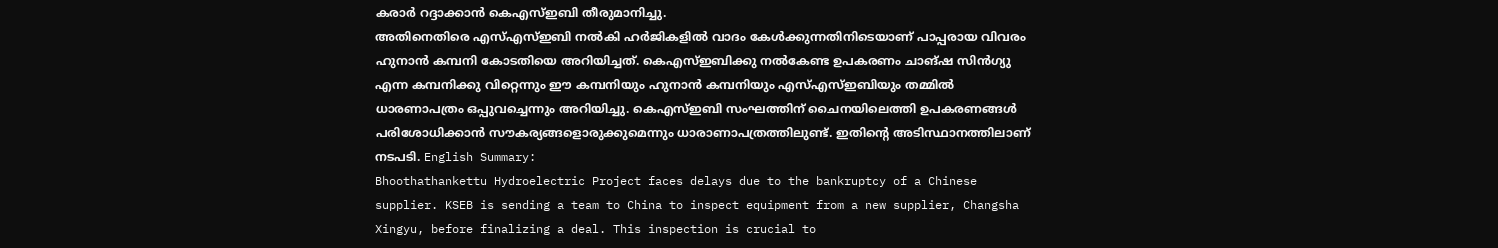കരാർ റദ്ദാക്കാൻ കെഎസ്ഇബി തീരുമാനിച്ചു.
അതിനെതിരെ എസ്എസ്ഇബി നൽകി ഹർജികളിൽ വാദം കേൾക്കുന്നതിനിടെയാണ് പാപ്പരായ വിവരം ഹുനാൻ കമ്പനി കോടതിയെ അറിയിച്ചത്. കെഎസ്ഇബിക്കു നൽകേണ്ട ഉപകരണം ചാങ്ഷ സിൻഗ്യു എന്ന കമ്പനിക്കു വിറ്റെന്നും ഈ കമ്പനിയും ഹുനാൻ കമ്പനിയും എസ്എസ്ഇബിയും തമ്മിൽ ധാരണാപത്രം ഒപ്പുവച്ചെന്നും അറിയിച്ചു. കെഎസ്ഇബി സംഘത്തിന് ചൈനയിലെത്തി ഉപകരണങ്ങൾ പരിശോധിക്കാൻ സൗകര്യങ്ങളൊരുക്കുമെന്നും ധാരാണാപത്രത്തിലുണ്ട്. ഇതിന്റെ അടിസ്ഥാനത്തിലാണ് നടപടി. English Summary:
Bhoothathankettu Hydroelectric Project faces delays due to the bankruptcy of a Chinese supplier. KSEB is sending a team to China to inspect equipment from a new supplier, Changsha Xingyu, before finalizing a deal. This inspection is crucial to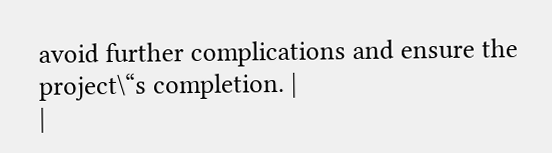avoid further complications and ensure the project\“s completion. |
|